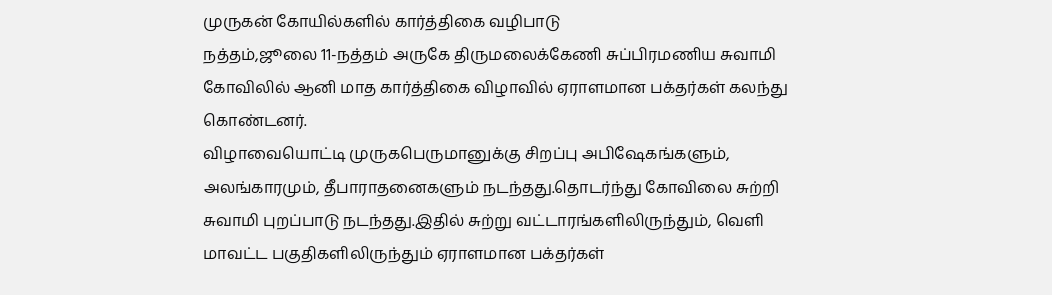முருகன் கோயில்களில் கார்த்திகை வழிபாடு
நத்தம்,ஜூலை 11-நத்தம் அருகே திருமலைக்கேணி சுப்பிரமணிய சுவாமி கோவிலில் ஆனி மாத கார்த்திகை விழாவில் ஏராளமான பக்தர்கள் கலந்து கொண்டனர்.
விழாவையொட்டி முருகபெருமானுக்கு சிறப்பு அபிஷேகங்களும், அலங்காரமும், தீபாராதனைகளும் நடந்தது.தொடர்ந்து கோவிலை சுற்றி சுவாமி புறப்பாடு நடந்தது.இதில் சுற்று வட்டாரங்களிலிருந்தும், வெளி மாவட்ட பகுதிகளிலிருந்தும் ஏராளமான பக்தர்கள்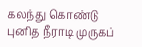கலந்து கொண்டு புனித நீராடி முருகப்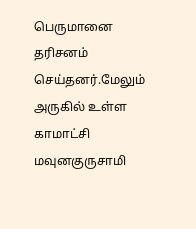பெருமானை தரிசனம் செய்தனர்.மேலும் அருகில் உள்ள காமாட்சி மவுனகுருசாமி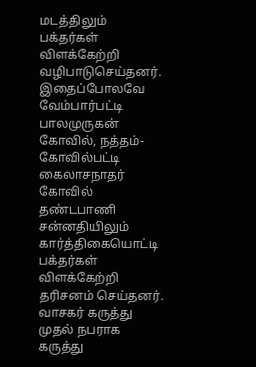மடத்திலும் பக்தர்கள் விளக்கேற்றி வழிபாடுசெய்தனர். இதைப்போலவே வேம்பார்பட்டி பாலமுருகன் கோவில், நத்தம்-கோவில்பட்டி கைலாசநாதர் கோவில் தண்டபாணி சன்னதியிலும் கார்த்திகையொட்டி பக்தர்கள் விளக்கேற்றி தரிசனம் செய்தனர்.
வாசகர் கருத்து
முதல் நபராக கருத்து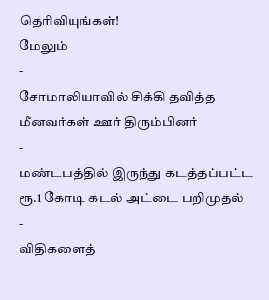தெரிவியுங்கள்!
மேலும்
-
சோமாலியாவில் சிக்கி தவித்த மீனவர்கள் ஊர் திரும்பினர்
-
மண்டபத்தில் இருந்து கடத்தப்பட்ட ரூ.1 கோடி கடல் அட்டை பறிமுதல்
-
விதிகளைத்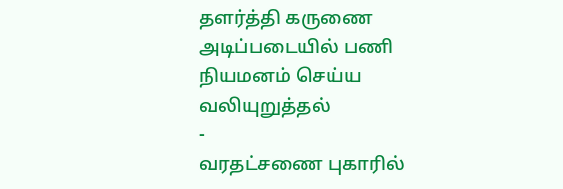தளர்த்தி கருணை அடிப்படையில் பணி நியமனம் செய்ய வலியுறுத்தல்
-
வரதட்சணை புகாரில்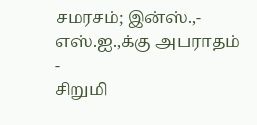சமரசம்; இன்ஸ்.,- எஸ்.ஐ.,க்கு அபராதம்
-
சிறுமி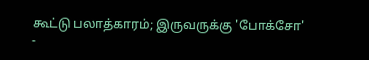கூட்டு பலாத்காரம்; இருவருக்கு 'போக்சோ'
-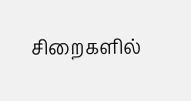சிறைகளில்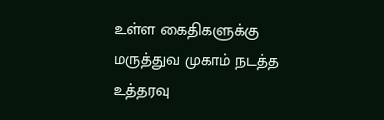உள்ள கைதிகளுக்கு மருத்துவ முகாம் நடத்த உத்தரவு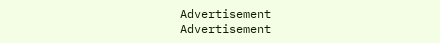Advertisement
Advertisement